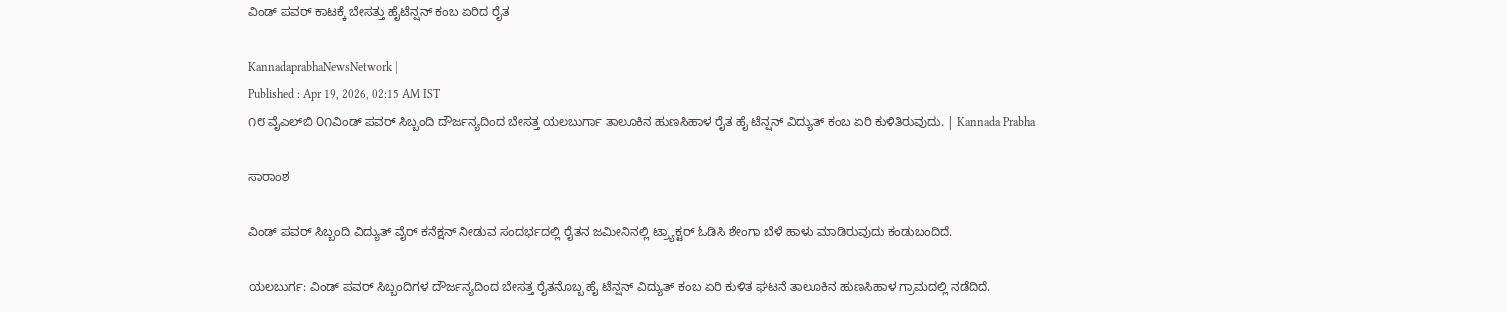ವಿಂಡ್ ಪವರ್ ಕಾಟಕ್ಕೆ ಬೇಸತ್ತು ಹೈಟೆನ್ಷನ್ ಕಂಬ ಏರಿದ ರೈತ

KannadaprabhaNewsNetwork |
Published : Apr 19, 2026, 02:15 AM IST
೧೮ ವೈಎಲ್‌ಬಿ ೦೧ವಿಂಡ್ ಪವರ್ ಸಿಬ್ಬಂದಿ ದೌರ್ಜನ್ಯದಿಂದ ಬೇಸತ್ತ ಯಲಬುರ್ಗಾ ತಾಲೂಕಿನ ಹುಣಸಿಹಾಳ ರೈತ ಹೈ ಟೆನ್ಷನ್ ವಿದ್ಯುತ್ ಕಂಬ ಏರಿ ಕುಳಿತಿರುವುದು. | Kannada Prabha

ಸಾರಾಂಶ

ವಿಂಡ್ ಪವರ್ ಸಿಬ್ಬಂದಿ ವಿದ್ಯುತ್ ವೈರ್ ಕನೆಕ್ಷನ್ ನೀಡುವ ಸಂದರ್ಭದಲ್ಲಿ ರೈತನ ಜಮೀನಿನಲ್ಲಿ ಟ್ರ್ಯಾಕ್ಟರ್ ಓಡಿಸಿ ಶೇಂಗಾ ಬೆಳೆ ಹಾಳು ಮಾಡಿರುವುದು ಕಂಡುಬಂದಿದೆ.

ಯಲಬುರ್ಗ: ವಿಂಡ್ ಪವರ್ ಸಿಬ್ಬಂದಿಗಳ ದೌರ್ಜನ್ಯದಿಂದ ಬೇಸತ್ತ ರೈತನೊಬ್ಬ ಹೈ ಟೆನ್ಷನ್ ವಿದ್ಯುತ್ ಕಂಬ ಏರಿ ಕುಳಿತ ಘಟನೆ ತಾಲೂಕಿನ ಹುಣಸಿಹಾಳ ಗ್ರಾಮದಲ್ಲಿ ನಡೆದಿದೆ.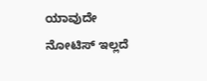ಯಾವುದೇ ನೋಟಿಸ್ ಇಲ್ಲದೆ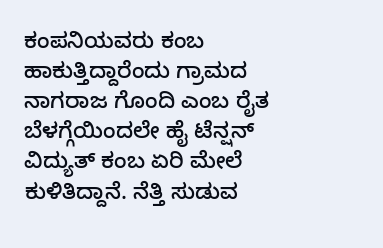ಕಂಪನಿಯವರು ಕಂಬ ಹಾಕುತ್ತಿದ್ದಾರೆಂದು ಗ್ರಾಮದ ನಾಗರಾಜ ಗೊಂದಿ ಎಂಬ ರೈತ ಬೆಳಗ್ಗೆಯಿಂದಲೇ ಹೈ ಟೆನ್ಷನ್ ವಿದ್ಯುತ್ ಕಂಬ ಏರಿ ಮೇಲೆ ಕುಳಿತಿದ್ದಾನೆ. ನೆತ್ತಿ ಸುಡುವ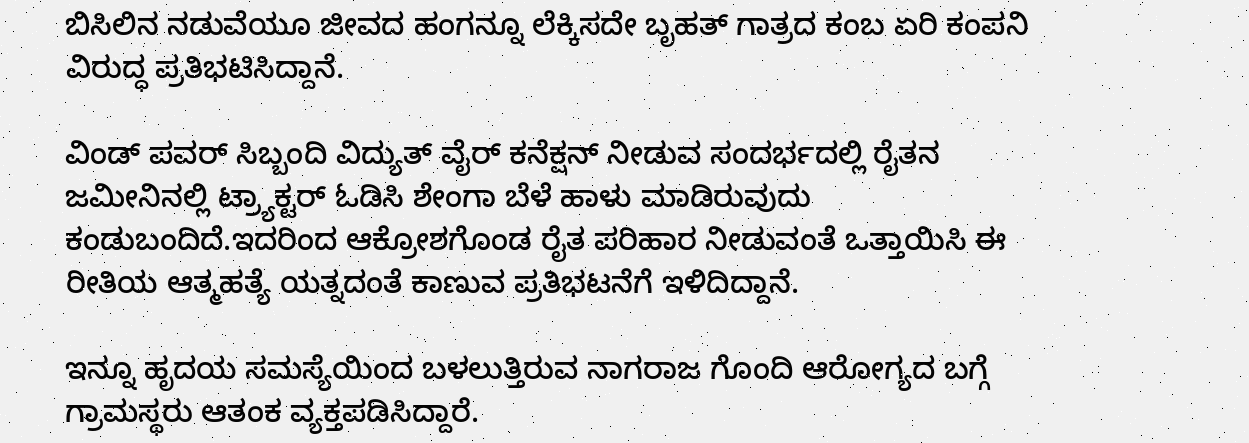ಬಿಸಿಲಿನ ನಡುವೆಯೂ ಜೀವದ ಹಂಗನ್ನೂ ಲೆಕ್ಕಿಸದೇ ಬೃಹತ್ ಗಾತ್ರದ ಕಂಬ ಏರಿ ಕಂಪನಿ ವಿರುದ್ಧ ಪ್ರತಿಭಟಿಸಿದ್ದಾನೆ.

ವಿಂಡ್ ಪವರ್ ಸಿಬ್ಬಂದಿ ವಿದ್ಯುತ್ ವೈರ್ ಕನೆಕ್ಷನ್ ನೀಡುವ ಸಂದರ್ಭದಲ್ಲಿ ರೈತನ ಜಮೀನಿನಲ್ಲಿ ಟ್ರ್ಯಾಕ್ಟರ್ ಓಡಿಸಿ ಶೇಂಗಾ ಬೆಳೆ ಹಾಳು ಮಾಡಿರುವುದು ಕಂಡುಬಂದಿದೆ.ಇದರಿಂದ ಆಕ್ರೋಶಗೊಂಡ ರೈತ ಪರಿಹಾರ ನೀಡುವಂತೆ ಒತ್ತಾಯಿಸಿ ಈ ರೀತಿಯ ಆತ್ಮಹತ್ಯೆ ಯತ್ನದಂತೆ ಕಾಣುವ ಪ್ರತಿಭಟನೆಗೆ ಇಳಿದಿದ್ದಾನೆ.

ಇನ್ನೂ ಹೃದಯ ಸಮಸ್ಯೆಯಿಂದ ಬಳಲುತ್ತಿರುವ ನಾಗರಾಜ ಗೊಂದಿ ಆರೋಗ್ಯದ ಬಗ್ಗೆ ಗ್ರಾಮಸ್ಥರು ಆತಂಕ ವ್ಯಕ್ತಪಡಿಸಿದ್ದಾರೆ.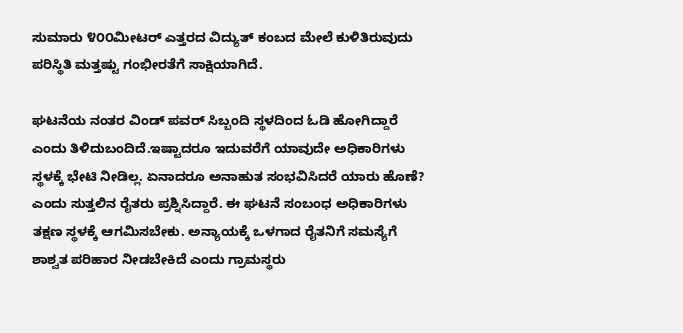ಸುಮಾರು ೪೦೦ಮೀಟರ್ ಎತ್ತರದ ವಿದ್ಯುತ್ ಕಂಬದ ಮೇಲೆ ಕುಳಿತಿರುವುದು ಪರಿಸ್ಥಿತಿ ಮತ್ತಷ್ಟು ಗಂಭೀರತೆಗೆ ಸಾಕ್ಷಿಯಾಗಿದೆ.

ಘಟನೆಯ ನಂತರ ವಿಂಡ್ ಪವರ್ ಸಿಬ್ಬಂದಿ ಸ್ಥಳದಿಂದ ಓಡಿ ಹೋಗಿದ್ದಾರೆ ಎಂದು ತಿಳಿದುಬಂದಿದೆ.ಇಷ್ಟಾದರೂ ಇದುವರೆಗೆ ಯಾವುದೇ ಅಧಿಕಾರಿಗಳು ಸ್ಥಳಕ್ಕೆ ಭೇಟಿ ನೀಡಿಲ್ಲ. ಏನಾದರೂ ಅನಾಹುತ ಸಂಭವಿಸಿದರೆ ಯಾರು ಹೊಣೆ? ಎಂದು ಸುತ್ತಲಿನ ರೈತರು ಪ್ರಶ್ನಿಸಿದ್ದಾರೆ. ಈ ಘಟನೆ ಸಂಬಂಧ ಅಧಿಕಾರಿಗಳು ತಕ್ಷಣ ಸ್ಥಳಕ್ಕೆ ಆಗಮಿಸಬೇಕು. ಅನ್ಯಾಯಕ್ಕೆ ಒಳಗಾದ ರೈತನಿಗೆ ಸಮಸ್ಯೆಗೆ ಶಾಶ್ವತ ಪರಿಹಾರ ನೀಡಬೇಕಿದೆ ಎಂದು ಗ್ರಾಮಸ್ಥರು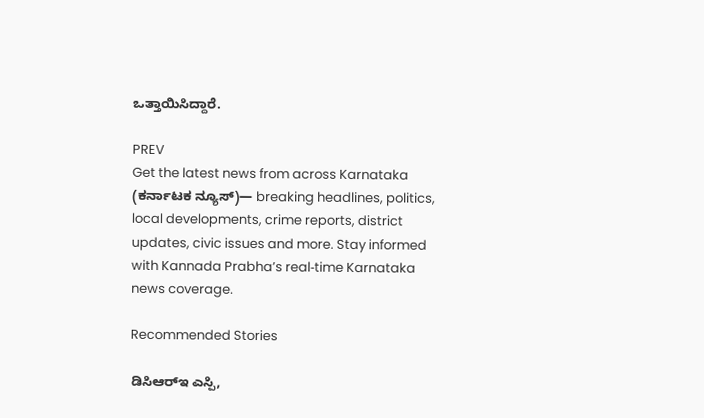ಒತ್ತಾಯಿಸಿದ್ದಾರೆ.

PREV
Get the latest news from across Karnataka (ಕರ್ನಾಟಕ ನ್ಯೂಸ್)— breaking headlines, politics, local developments, crime reports, district updates, civic issues and more. Stay informed with Kannada Prabha’s real‑time Karnataka news coverage.

Recommended Stories

ಡಿಸಿಆರ್‌ಇ ಎಸ್ಪಿ,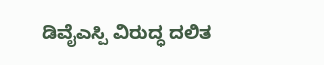ಡಿವೈಎಸ್ಪಿ ವಿರುದ್ಧ ದಲಿತ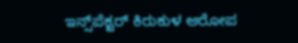ಇನ್ಸ್‌ಪೆಕ್ಟರ್ ಕಿರುಕುಳ ಆರೋಪ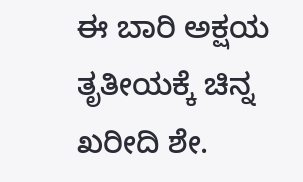ಈ ಬಾರಿ ಅಕ್ಷಯ ತೃತೀಯಕ್ಕೆ ಚಿನ್ನ ಖರೀದಿ ಶೇ.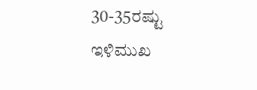30-35ರಷ್ಟು ಇಳಿಮುಖ